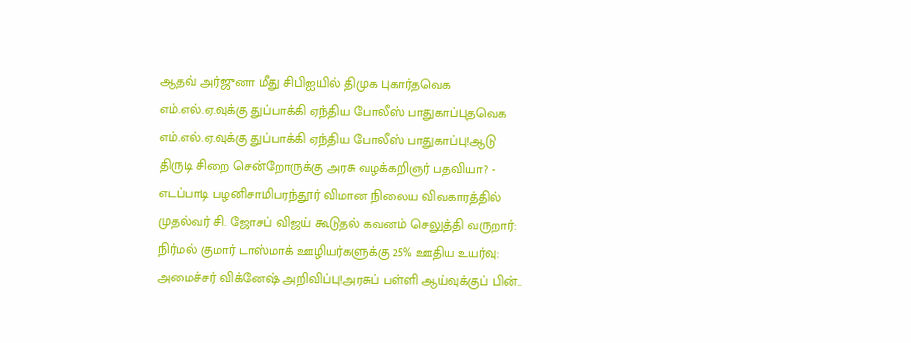ஆதவ் அர்ஜுனா மீது சிபிஐயில் திமுக புகார்தவெக எம்.எல்.ஏ.வுக்கு துப்பாக்கி ஏந்திய போலீஸ் பாதுகாப்புதவெக எம்.எல்.ஏ.வுக்கு துப்பாக்கி ஏந்திய போலீஸ் பாதுகாப்பு!ஆடு திருடி சிறை சென்றோருக்கு அரசு வழக்கறிஞர் பதவியா? - எடப்பாடி பழனிசாமிபரந்தூர் விமான நிலைய விவகாரத்தில் முதல்வர் சி. ஜோசப் விஜய் கூடுதல் கவனம் செலுத்தி வருறார்: நிர்மல் குமார் டாஸ்மாக் ஊழியர்களுக்கு 25% ஊதிய உயர்வு: அமைச்சர் விக்னேஷ் அறிவிப்பு!அரசுப் பள்ளி ஆய்வுக்குப் பின்..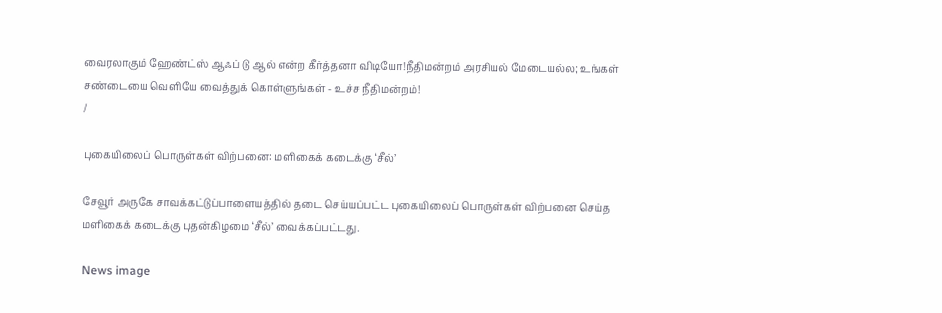வைரலாகும் ஹேண்ட்ஸ் ஆஃப் டு ஆல் என்ற கீர்த்தனா விடியோ!நீதிமன்றம் அரசியல் மேடையல்ல; உங்கள் சண்டையை வெளியே வைத்துக் கொள்ளுங்கள் - உச்ச நீதிமன்றம்!
/

புகையிலைப் பொருள்கள் விற்பனை: மளிகைக் கடைக்கு ‘சீல்’

சேவூர் அருகே சாவக்கட்டுப்பாளையத்தில் தடை செய்யப்பட்ட புகையிலைப் பொருள்கள் விற்பனை செய்த மளிகைக் கடைக்கு புதன்கிழமை ‘சீல்’ வைக்கப்பட்டது.

News image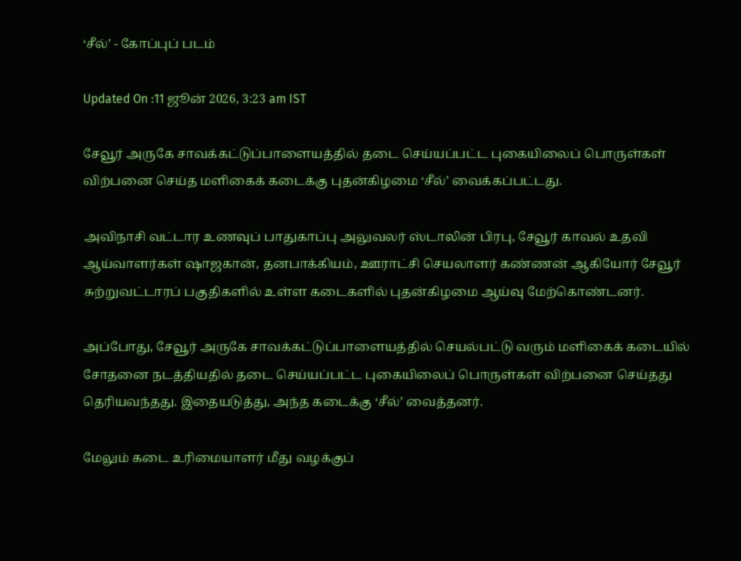‘சீல்’ - கோப்புப் படம்

Updated On :11 ஜூன் 2026, 3:23 am IST

சேவூர் அருகே சாவக்கட்டுப்பாளையத்தில் தடை செய்யப்பட்ட புகையிலைப் பொருள்கள் விற்பனை செய்த மளிகைக் கடைக்கு புதன்கிழமை ‘சீல்’ வைக்கப்பட்டது.

அவிநாசி வட்டார உணவுப் பாதுகாப்பு அலுவலர் ஸ்டாலின் பிரபு, சேவூர் காவல் உதவி ஆய்வாளர்கள் ஷாஜகான், தனபாக்கியம், ஊராட்சி செயலாளர் கண்ணன் ஆகியோர் சேவூர் சுற்றுவட்டாரப் பகுதிகளில் உள்ள கடைகளில் புதன்கிழமை ஆய்வு மேற்கொண்டனர்.

அப்போது, சேவூர் அருகே சாவக்கட்டுப்பாளையத்தில் செயல்பட்டு வரும் மளிகைக் கடையில் சோதனை நடத்தியதில் தடை செய்யப்பட்ட புகையிலைப் பொருள்கள் விற்பனை செய்தது தெரியவந்தது. இதையடுத்து, அந்த கடைக்கு ‘சீல்’ வைத்தனர்.

மேலும் கடை உரிமையாளர் மீது வழக்குப்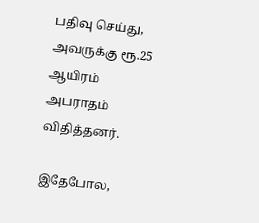பதிவு செய்து, அவருக்கு ரூ.25 ஆயிரம் அபராதம் விதித்தனர்.

இதேபோல,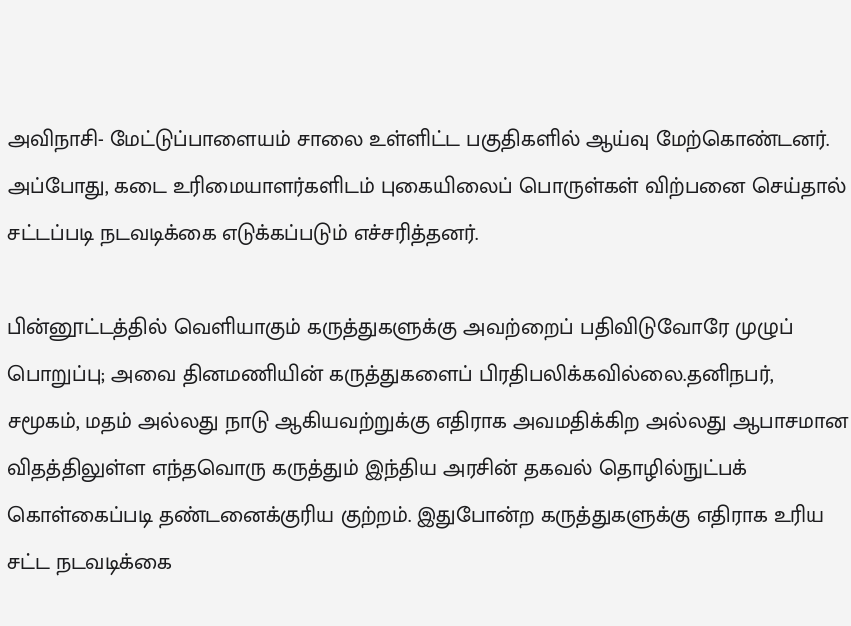அவிநாசி- மேட்டுப்பாளையம் சாலை உள்ளிட்ட பகுதிகளில் ஆய்வு மேற்கொண்டனர். அப்போது, கடை உரிமையாளர்களிடம் புகையிலைப் பொருள்கள் விற்பனை செய்தால் சட்டப்படி நடவடிக்கை எடுக்கப்படும் எச்சரித்தனர்.

பின்னூட்டத்தில் வெளியாகும் கருத்துகளுக்கு அவற்றைப் பதிவிடுவோரே முழுப் பொறுப்பு; அவை தினமணியின் கருத்துகளைப் பிரதிபலிக்கவில்லை.தனிநபர், சமூகம், மதம் அல்லது நாடு ஆகியவற்றுக்கு எதிராக அவமதிக்கிற அல்லது ஆபாசமான விதத்திலுள்ள எந்தவொரு கருத்தும் இந்திய அரசின் தகவல் தொழில்நுட்பக் கொள்கைப்படி தண்டனைக்குரிய குற்றம். இதுபோன்ற கருத்துகளுக்கு எதிராக உரிய சட்ட நடவடிக்கை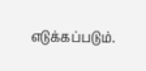எடுக்கப்படும்.